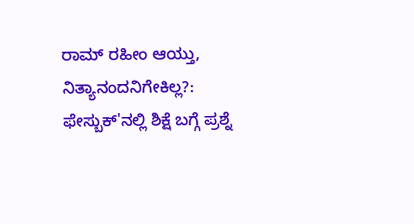ರಾಮ್ ರಹೀಂ ಆಯ್ತು, ನಿತ್ಯಾನಂದನಿಗೇಕಿಲ್ಲ?: ಫೇಸ್ಬುಕ್'ನಲ್ಲಿ ಶಿಕ್ಷೆ ಬಗ್ಗೆ ಪ್ರಶ್ನೆ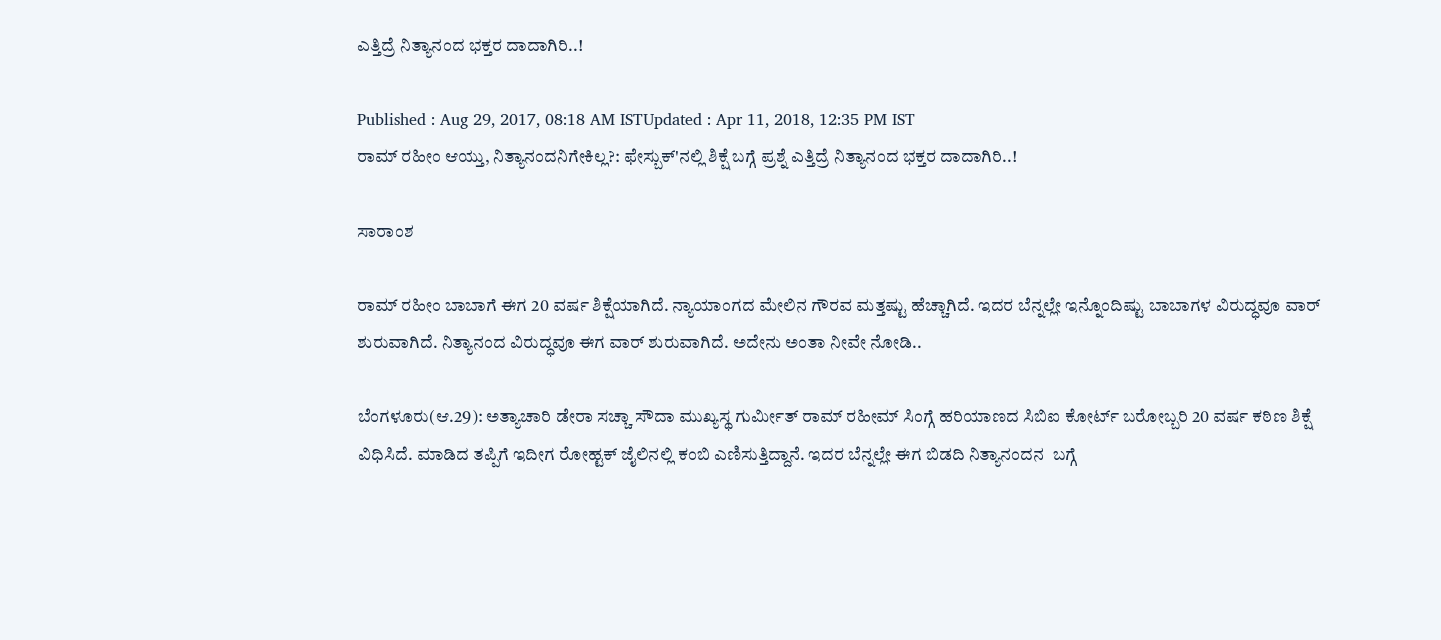ಎತ್ತಿದ್ರೆ ನಿತ್ಯಾನಂದ ಭಕ್ತರ ದಾದಾಗಿರಿ..!

Published : Aug 29, 2017, 08:18 AM ISTUpdated : Apr 11, 2018, 12:35 PM IST
ರಾಮ್ ರಹೀಂ ಆಯ್ತು, ನಿತ್ಯಾನಂದನಿಗೇಕಿಲ್ಲ?: ಫೇಸ್ಬುಕ್'ನಲ್ಲಿ ಶಿಕ್ಷೆ ಬಗ್ಗೆ ಪ್ರಶ್ನೆ ಎತ್ತಿದ್ರೆ ನಿತ್ಯಾನಂದ ಭಕ್ತರ ದಾದಾಗಿರಿ..!

ಸಾರಾಂಶ

ರಾಮ್ ರಹೀಂ ಬಾಬಾಗೆ ಈಗ 20 ವರ್ಷ ಶಿಕ್ಷೆಯಾಗಿದೆ. ನ್ಯಾಯಾಂಗದ ಮೇಲಿನ ಗೌರವ ಮತ್ತಷ್ಟು ಹೆಚ್ಚಾಗಿದೆ. ಇದರ ಬೆನ್ನಲ್ಲೇ ಇನ್ನೊಂದಿಷ್ಟು ಬಾಬಾಗಳ ವಿರುದ್ಧವೂ ವಾರ್ ಶುರುವಾಗಿದೆ. ನಿತ್ಯಾನಂದ ವಿರುದ್ಧವೂ ಈಗ ವಾರ್ ಶುರುವಾಗಿದೆ. ಅದೇನು ಅಂತಾ ನೀವೇ ನೋಡಿ..

ಬೆಂಗಳೂರು(ಆ.29): ಅತ್ಯಾಚಾರಿ ಡೇರಾ ಸಚ್ಚಾ ಸೌದಾ ಮುಖ್ಯಸ್ಥ ಗುರ್ಮೀತ್‌ ರಾಮ್ ರಹೀಮ್ ಸಿಂಗ್ಗೆ ಹರಿಯಾಣದ ಸಿಬಿಐ ಕೋರ್ಟ್ ಬರೋಬ್ಬರಿ 20 ವರ್ಷ ಕಠಿಣ ಶಿಕ್ಷೆ ವಿಧಿಸಿದೆ. ಮಾಡಿದ ತಪ್ಪಿಗೆ ಇದೀಗ ರೋಹ್ಟಕ್ ಜೈಲಿನಲ್ಲಿ ಕಂಬಿ ಎಣಿಸುತ್ತಿದ್ದಾನೆ. ಇದರ ಬೆನ್ನಲ್ಲೇ ಈಗ ಬಿಡದಿ ನಿತ್ಯಾನಂದನ  ಬಗ್ಗೆ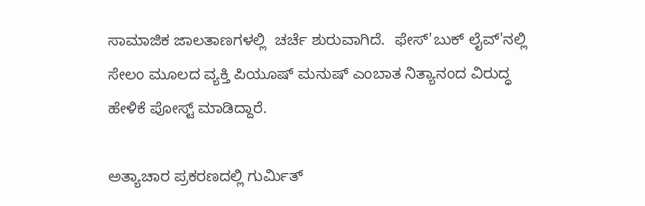ಸಾಮಾಜಿಕ ಜಾಲತಾಣಗಳಲ್ಲಿ  ಚರ್ಚೆ ಶುರುವಾಗಿದೆ.  ಫೇಸ್'ಬುಕ್ ಲೈವ್'ನಲ್ಲಿ ಸೇಲಂ ಮೂಲದ ವ್ಯಕ್ತಿ ಪಿಯೂಷ್ ಮನುಷ್ ಎಂಬಾತ ನಿತ್ಯಾನಂದ ವಿರುದ್ಧ ಹೇಳಿಕೆ ಪೋಸ್ಟ್ ಮಾಡಿದ್ದಾರೆ.

ಅತ್ಯಾಚಾರ ಪ್ರಕರಣದಲ್ಲಿ ಗುರ್ಮಿತ್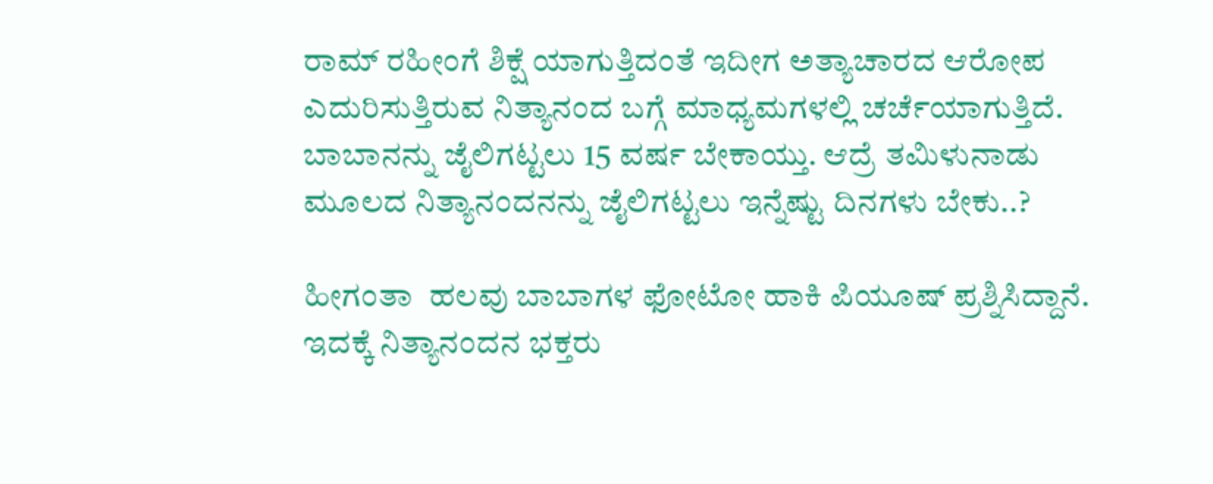ರಾಮ್ ರಹೀಂಗೆ ಶಿಕ್ಷೆ ಯಾಗುತ್ತಿದಂತೆ ಇದೀಗ ಅತ್ಯಾಚಾರದ ಆರೋಪ ಎದುರಿಸುತ್ತಿರುವ ನಿತ್ಯಾನಂದ ಬಗ್ಗೆ ಮಾಧ್ಯಮಗಳಲ್ಲಿ ಚರ್ಚೆಯಾಗುತ್ತಿದೆ. ಬಾಬಾನನ್ನು ಜೈಲಿಗಟ್ಟಲು 15 ವರ್ಷ ಬೇಕಾಯ್ತು. ಆದ್ರೆ ತಮಿಳುನಾಡು ಮೂಲದ ನಿತ್ಯಾನಂದನನ್ನು ಜೈಲಿಗಟ್ಟಲು ಇನ್ನೆಷ್ಟು ದಿನಗಳು ಬೇಕು..?

ಹೀಗಂತಾ  ಹಲವು ಬಾಬಾಗಳ ಫೋಟೋ ಹಾಕಿ ಪಿಯೂಷ್ ಪ್ರಶ್ನಿಸಿದ್ದಾನೆ. ಇದಕ್ಕೆ ನಿತ್ಯಾನಂದನ ಭಕ್ತರು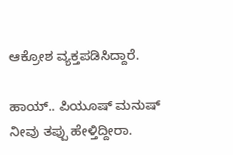ಆಕ್ರೋಶ ವ್ಯಕ್ತಪಡಿಸಿದ್ದಾರೆ.

ಹಾಯ್.. ಪಿಯೂಷ್ ಮನುಷ್ ನೀವು ತಪ್ಪು ಹೇಳ್ತಿದ್ದೀರಾ.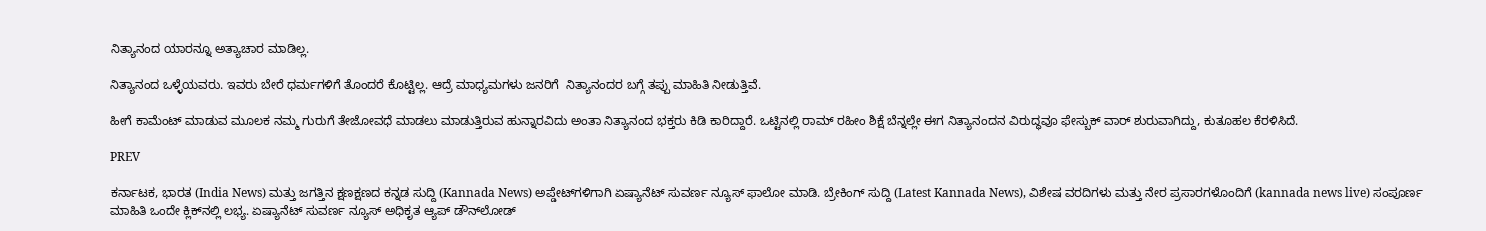ನಿತ್ಯಾನಂದ ಯಾರನ್ನೂ ಅತ್ಯಾಚಾರ ಮಾಡಿಲ್ಲ.

ನಿತ್ಯಾನಂದ ಒಳ್ಳೆಯವರು. ಇವರು ಬೇರೆ ಧರ್ಮಗಳಿಗೆ ತೊಂದರೆ ಕೊಟ್ಟಿಲ್ಲ. ಆದ್ರೆ ಮಾಧ್ಯಮಗಳು ಜನರಿಗೆ  ನಿತ್ಯಾನಂದರ ಬಗ್ಗೆ ತಪ್ಪು ಮಾಹಿತಿ ನೀಡುತ್ತಿವೆ.

ಹೀಗೆ ಕಾಮೆಂಟ್ ಮಾಡುವ ಮೂಲಕ ನಮ್ಮ ಗುರುಗೆ ತೇಜೋವಧೆ ಮಾಡಲು ಮಾಡುತ್ತಿರುವ ಹುನ್ನಾರವಿದು ಅಂತಾ ನಿತ್ಯಾನಂದ ಭಕ್ತರು ಕಿಡಿ ಕಾರಿದ್ದಾರೆ. ಒಟ್ಟಿನಲ್ಲಿ ರಾಮ್ ರಹೀಂ ಶಿಕ್ಷೆ ಬೆನ್ನಲ್ಲೇ ಈಗ ನಿತ್ಯಾನಂದನ ವಿರುದ್ಧವೂ ಫೇಸ್ಬುಕ್ ವಾರ್ ಶುರುವಾಗಿದ್ದು, ಕುತೂಹಲ ಕೆರಳಿಸಿದೆ.

PREV

ಕರ್ನಾಟಕ, ಭಾರತ (India News) ಮತ್ತು ಜಗತ್ತಿನ ಕ್ಷಣಕ್ಷಣದ ಕನ್ನಡ ಸುದ್ದಿ (Kannada News) ಅಪ್ಡೇಟ್‌ಗಳಿಗಾಗಿ ಏಷ್ಯಾನೆಟ್ ಸುವರ್ಣ ನ್ಯೂಸ್‌ ಫಾಲೋ ಮಾಡಿ. ಬ್ರೇಕಿಂಗ್ ಸುದ್ದಿ (Latest Kannada News), ವಿಶೇಷ ವರದಿಗಳು ಮತ್ತು ನೇರ ಪ್ರಸಾರಗಳೊಂದಿಗೆ (kannada news live) ಸಂಪೂರ್ಣ ಮಾಹಿತಿ ಒಂದೇ ಕ್ಲಿಕ್‌ನಲ್ಲಿ ಲಭ್ಯ. ಏಷ್ಯಾನೆಟ್ ಸುವರ್ಣ ನ್ಯೂಸ್ ಅಧಿಕೃತ ಆ್ಯಪ್ ಡೌನ್‌ಲೋಡ್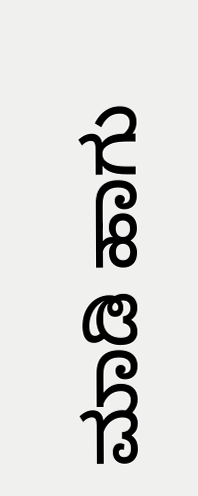ಮಾಡಿ ಹಾಗು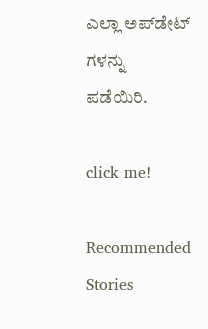ಎಲ್ಲಾ ಅಪ್‌ಡೇಟ್ ಗಳನ್ನು ಪಡೆಯಿರಿ.

click me!

Recommended Stories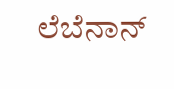ಲೆಬೆನಾನ್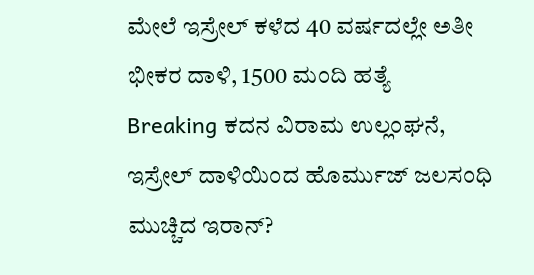ಮೇಲೆ ಇಸ್ರೇಲ್ ಕಳೆದ 40 ವರ್ಷದಲ್ಲೇ ಅತೀ ಭೀಕರ ದಾಳಿ, 1500 ಮಂದಿ ಹತ್ಯೆ
Breaking ಕದನ ವಿರಾಮ ಉಲ್ಲಂಘನೆ, ಇಸ್ರೇಲ್ ದಾಳಿಯಿಂದ ಹೊರ್ಮುಜ್ ಜಲಸಂಧಿ ಮುಚ್ಚಿದ ಇರಾನ್?